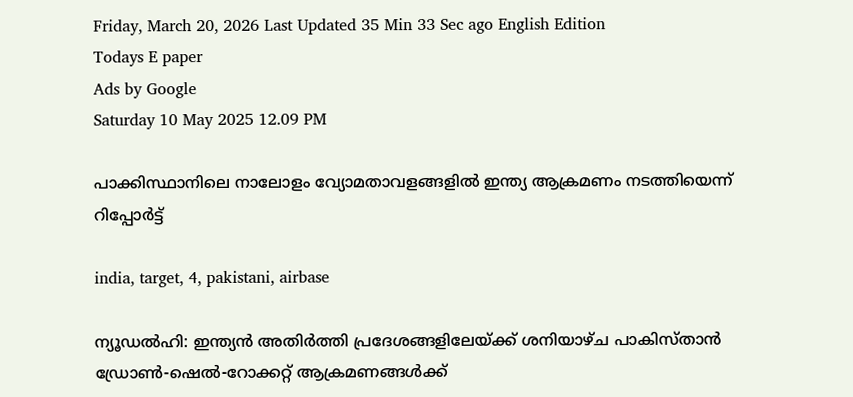Friday, March 20, 2026 Last Updated 35 Min 33 Sec ago English Edition
Todays E paper
Ads by Google
Saturday 10 May 2025 12.09 PM

പാക്കിസ്ഥാനിലെ നാലോളം വ്യോമതാവളങ്ങളില്‍ ഇന്ത്യ ആക്രമണം നടത്തിയെന്ന് റിപ്പോര്‍ട്ട്

india, target, 4, pakistani, airbase

ന്യൂഡല്‍ഹി: ഇന്ത്യന്‍ അതിര്‍ത്തി പ്രദേശങ്ങളിലേയ്ക്ക് ശനിയാഴ്ച പാകിസ്താന്‍ ഡ്രോണ്‍-ഷെല്‍-റോക്കറ്റ് ആക്രമണങ്ങള്‍ക്ക്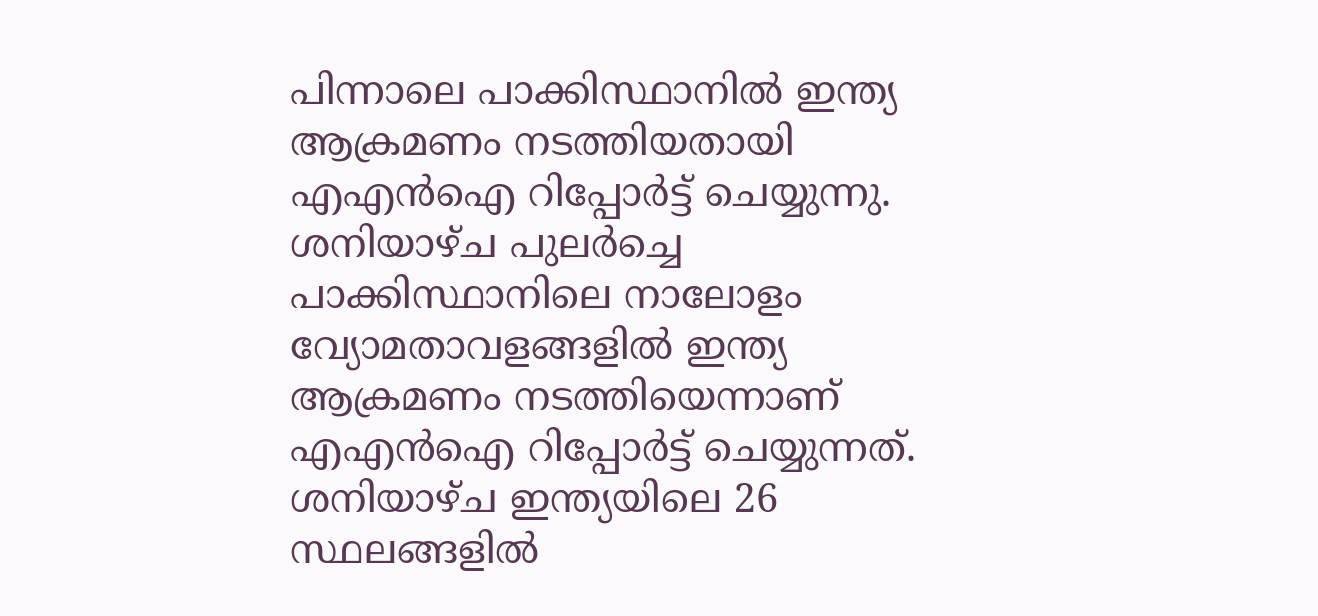പിന്നാലെ പാക്കിസ്ഥാനില്‍ ഇന്ത്യ ആക്രമണം നടത്തിയതായി എഎന്‍ഐ റിപ്പോര്‍ട്ട് ചെയ്യുന്നു. ശനിയാഴ്ച പുലര്‍ച്ചെ പാക്കിസ്ഥാനിലെ നാലോളം വ്യോമതാവളങ്ങളില്‍ ഇന്ത്യ ആക്രമണം നടത്തിയെന്നാണ് എഎന്‍ഐ റിപ്പോര്‍ട്ട് ചെയ്യുന്നത്. ശനിയാഴ്ച ഇന്ത്യയിലെ 26 സ്ഥലങ്ങളില്‍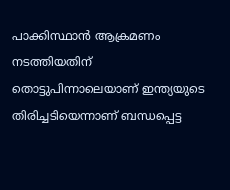പാക്കിസ്ഥാന്‍ ആക്രമണം നടത്തിയതിന് തൊട്ടുപിന്നാലെയാണ് ഇന്ത്യയുടെ തിരിച്ചടിയെന്നാണ് ബന്ധപ്പെട്ട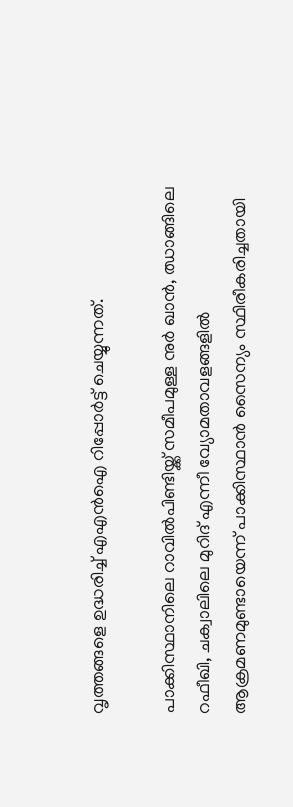വൃത്തങ്ങളെ ഉദ്ധരിച്ച് എഎന്‍ഐ റിപ്പോര്‍ട്ട് ചെയ്യുന്നത്.

പാക്കിസ്ഥാനിലെ റാവില്‍പിണ്ടിയ്ക്ക് സമീപമുള്ള നുര്‍ ഖാന്‍, ഝാങ്ങിലെ റഫീഖി, ചക്വാലിലെ മുറിദ് എന്നീ വ്യോമതാവളങ്ങളില്‍ ആക്രമണമുണ്ടായെന്ന് പാക്കിസ്ഥാന്‍ സൈന്യം സ്ഥിരീകരിച്ചതായി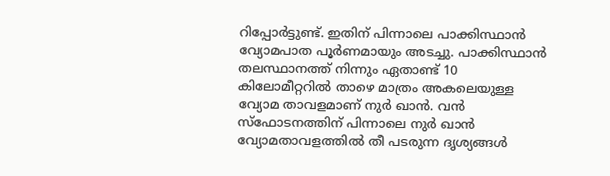റിപ്പോര്‍ട്ടുണ്ട്. ഇതിന് പിന്നാലെ പാക്കിസ്ഥാന്‍ വ്യോമപാത പൂര്‍ണമായും അടച്ചു. പാക്കിസ്ഥാന്‍ തലസ്ഥാനത്ത് നിന്നും ഏതാണ്ട് 10 കിലോമീറ്ററില്‍ താഴെ മാത്രം അകലെയുള്ള വ്യോമ താവളമാണ് നുര്‍ ഖാന്‍. വന്‍ സ്‌ഫോടനത്തിന് പിന്നാലെ നുര്‍ ഖാന്‍ വ്യോമതാവളത്തില്‍ തീ പടരുന്ന ദൃശ്യങ്ങള്‍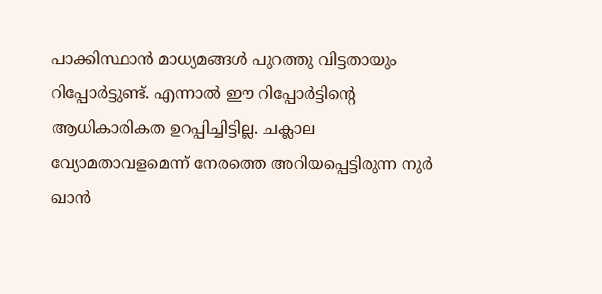പാക്കിസ്ഥാന്‍ മാധ്യമങ്ങള്‍ പുറത്തു വിട്ടതായും റിപ്പോര്‍ട്ടുണ്ട്. എന്നാല്‍ ഈ റിപ്പോര്‍ട്ടിന്റെ ആധികാരികത ഉറപ്പിച്ചിട്ടില്ല. ചക്ലാല വ്യോമതാവളമെന്ന് നേരത്തെ അറിയപ്പെട്ടിരുന്ന നുര്‍ ഖാന്‍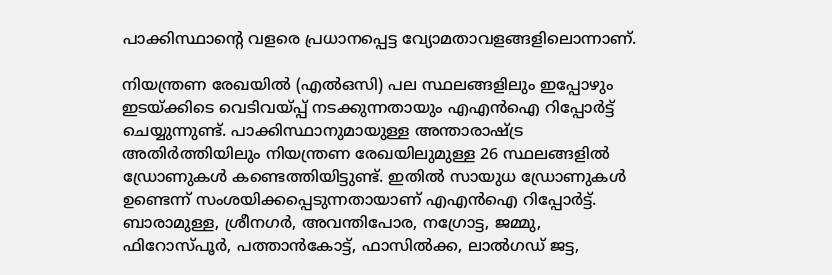പാക്കിസ്ഥാന്റെ വളരെ പ്രധാനപ്പെട്ട വ്യോമതാവളങ്ങളിലൊന്നാണ്.

നിയന്ത്രണ രേഖയില്‍ (എല്‍ഒസി) പല സ്ഥലങ്ങളിലും ഇപ്പോഴും ഇടയ്ക്കിടെ വെടിവയ്പ്പ് നടക്കുന്നതായും എഎന്‍ഐ റിപ്പോര്‍ട്ട് ചെയ്യുന്നുണ്ട്. പാക്കിസ്ഥാനുമായുള്ള അന്താരാഷ്ട്ര അതിര്‍ത്തിയിലും നിയന്ത്രണ രേഖയിലുമുള്ള 26 സ്ഥലങ്ങളില്‍ ഡ്രോണുകള്‍ കണ്ടെത്തിയിട്ടുണ്ട്. ഇതില്‍ സായുധ ഡ്രോണുകള്‍ ഉണ്ടെന്ന് സംശയിക്കപ്പെടുന്നതായാണ് എഎന്‍ഐ റിപ്പോര്‍ട്ട്. ബാരാമുള്ള, ശ്രീനഗര്‍, അവന്തിപോര, നഗ്രോട്ട, ജമ്മു, ഫിറോസ്പൂര്‍, പത്താന്‍കോട്ട്, ഫാസില്‍ക്ക, ലാല്‍ഗഡ് ജട്ട,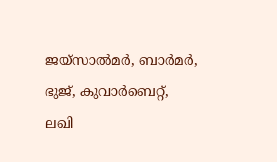ജയ്‌സാല്‍മര്‍, ബാര്‍മര്‍, ഭുജ്, കുവാര്‍ബെറ്റ്, ലഖി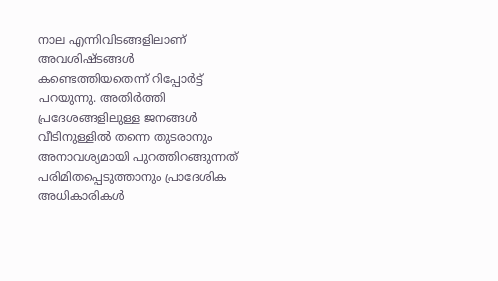നാല എന്നിവിടങ്ങളിലാണ് അവശിഷ്ടങ്ങള്‍ കണ്ടെത്തിയതെന്ന് റിപ്പോര്‍ട്ട് പറയുന്നു. അതിര്‍ത്തി പ്രദേശങ്ങളിലുള്ള ജനങ്ങള്‍ വീടിനുള്ളില്‍ തന്നെ തുടരാനും അനാവശ്യമായി പുറത്തിറങ്ങുന്നത് പരിമിതപ്പെടുത്താനും പ്രാദേശിക അധികാരികള്‍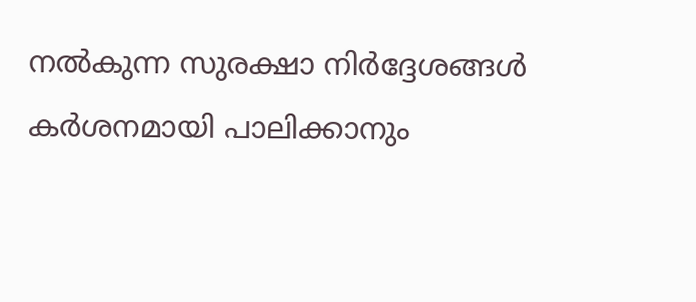നല്‍കുന്ന സുരക്ഷാ നിര്‍ദ്ദേശങ്ങള്‍ കര്‍ശനമായി പാലിക്കാനും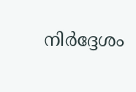നിര്‍ദ്ദേശം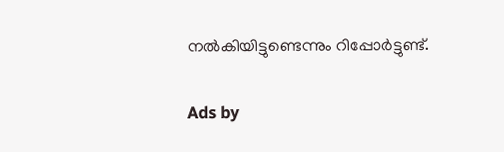നല്‍കിയിട്ടുണ്ടെന്നും റിപ്പോര്‍ട്ടുണ്ട്.

Ads by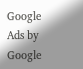Google
Ads by Google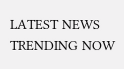LATEST NEWS
TRENDING NOW